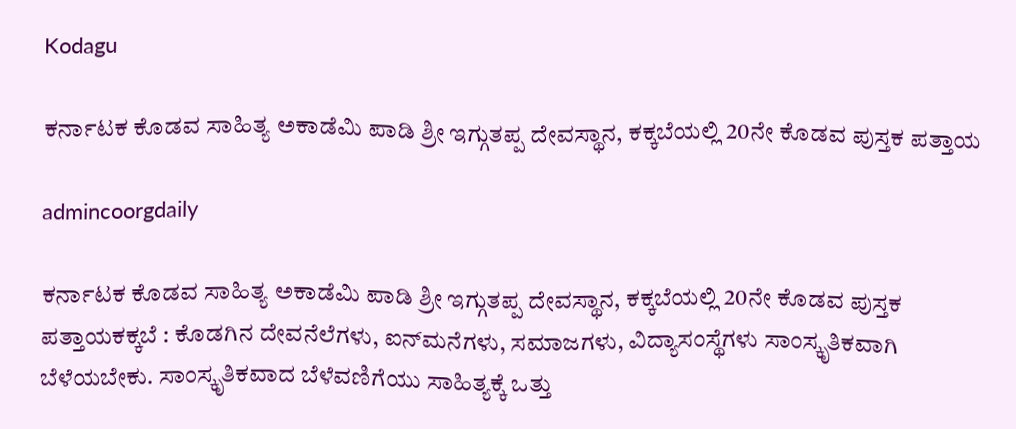Kodagu

ಕರ್ನಾಟಕ ಕೊಡವ ಸಾಹಿತ್ಯ ಅಕಾಡೆಮಿ ಪಾಡಿ ಶ್ರೀ ಇಗ್ಗುತಪ್ಪ ದೇವಸ್ಥಾನ, ಕಕ್ಕಬೆಯಲ್ಲಿ 20ನೇ ಕೊಡವ ಪುಸ್ತಕ ಪತ್ತಾಯ

admincoorgdaily

ಕರ್ನಾಟಕ ಕೊಡವ ಸಾಹಿತ್ಯ ಅಕಾಡೆಮಿ ಪಾಡಿ ಶ್ರೀ ಇಗ್ಗುತಪ್ಪ ದೇವಸ್ಥಾನ, ಕಕ್ಕಬೆಯಲ್ಲಿ 20ನೇ ಕೊಡವ ಪುಸ್ತಕ ಪತ್ತಾಯಕಕ್ಕಬೆ : ಕೊಡಗಿನ ದೇವನೆಲೆಗಳು, ಐನ್‌ಮನೆಗಳು, ಸಮಾಜಗಳು, ವಿದ್ಯಾಸಂಸ್ಥೆಗಳು ಸಾಂಸ್ಕೃತಿಕವಾಗಿ ಬೆಳೆಯಬೇಕು. ಸಾಂಸ್ಕೃತಿಕವಾದ ಬೆಳೆವಣಿಗೆಯು ಸಾಹಿತ್ಯಕ್ಕೆ ಒತ್ತು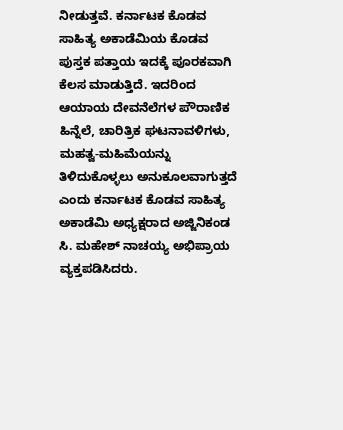ನೀಡುತ್ತವೆ. ಕರ್ನಾಟಕ ಕೊಡವ ಸಾಹಿತ್ಯ ಅಕಾಡೆಮಿಯ ಕೊಡವ ಪುಸ್ತಕ ಪತ್ತಾಯ ಇದಕ್ಕೆ ಪೂರಕವಾಗಿ ಕೆಲಸ ಮಾಡುತ್ತಿದೆ. ಇದರಿಂದ ಆಯಾಯ ದೇವನೆಲೆಗಳ ಪೌರಾಣಿಕ ಹಿನ್ನೆಲೆ, ಚಾರಿತ್ರಿಕ ಘಟನಾವಳಿಗಳು, ಮಹತ್ವ-ಮಹಿಮೆಯನ್ನು ತಿಳಿದುಕೊಳ್ಳಲು ಅನುಕೂಲವಾಗುತ್ತದೆ ಎಂದು ಕರ್ನಾಟಕ ಕೊಡವ ಸಾಹಿತ್ಯ ಅಕಾಡೆಮಿ ಅಧ್ಯಕ್ಷರಾದ ಅಜ್ಜಿನಿಕಂಡ ಸಿ. ಮಹೇಶ್ ನಾಚಯ್ಯ ಅಭಿಪ್ರಾಯ ವ್ಯಕ್ತಪಡಿಸಿದರು.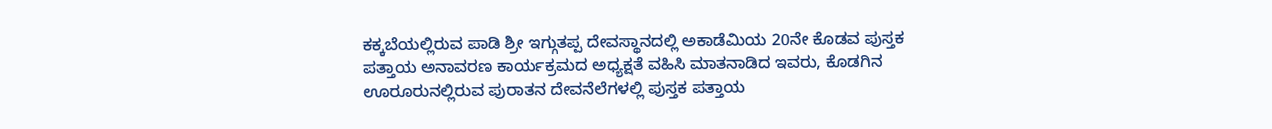ಕಕ್ಕಬೆಯಲ್ಲಿರುವ ಪಾಡಿ ಶ್ರೀ ಇಗ್ಗುತಪ್ಪ ದೇವಸ್ಥಾನದಲ್ಲಿ ಅಕಾಡೆಮಿಯ 20ನೇ ಕೊಡವ ಪುಸ್ತಕ ಪತ್ತಾಯ ಅನಾವರಣ ಕಾರ್ಯಕ್ರಮದ ಅಧ್ಯಕ್ಷತೆ ವಹಿಸಿ ಮಾತನಾಡಿದ ಇವರು, ಕೊಡಗಿನ ಊರೂರುನಲ್ಲಿರುವ ಪುರಾತನ ದೇವನೆಲೆಗಳಲ್ಲಿ ಪುಸ್ತಕ ಪತ್ತಾಯ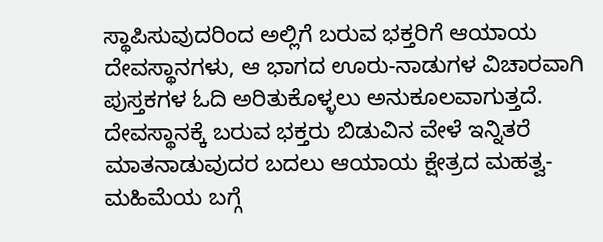ಸ್ಥಾಪಿಸುವುದರಿಂದ ಅಲ್ಲಿಗೆ ಬರುವ ಭಕ್ತರಿಗೆ ಆಯಾಯ ದೇವಸ್ಥಾನಗಳು, ಆ ಭಾಗದ ಊರು-ನಾಡುಗಳ ವಿಚಾರವಾಗಿ ಪುಸ್ತಕಗಳ ಓದಿ ಅರಿತುಕೊಳ್ಳಲು ಅನುಕೂಲವಾಗುತ್ತದೆ. ದೇವಸ್ಥಾನಕ್ಕೆ ಬರುವ ಭಕ್ತರು ಬಿಡುವಿನ ವೇಳೆ ಇನ್ನಿತರೆ ಮಾತನಾಡುವುದರ ಬದಲು ಆಯಾಯ ಕ್ಷೇತ್ರದ ಮಹತ್ವ-ಮಹಿಮೆಯ ಬಗ್ಗೆ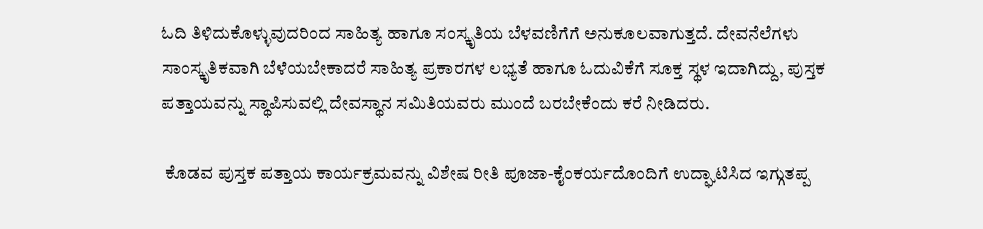ಓದಿ ತಿಳಿದುಕೊಳ್ಳುವುದರಿಂದ ಸಾಹಿತ್ಯ ಹಾಗೂ ಸಂಸ್ಕೃತಿಯ ಬೆಳವಣಿಗೆಗೆ ಅನುಕೂಲವಾಗುತ್ತದೆ. ದೇವನೆಲೆಗಳು ಸಾಂಸ್ಕೃತಿಕವಾಗಿ ಬೆಳೆಯಬೇಕಾದರೆ ಸಾಹಿತ್ಯ ಪ್ರಕಾರಗಳ ಲಭ್ಯತೆ ಹಾಗೂ ಓದುವಿಕೆಗೆ ಸೂಕ್ತ ಸ್ಥಳ ಇದಾಗಿದ್ದು, ಪುಸ್ತಕ ಪತ್ತಾಯವನ್ನು ಸ್ಥಾಪಿಸುವಲ್ಲಿ ದೇವಸ್ಥಾನ ಸಮಿತಿಯವರು ಮುಂದೆ ಬರಬೇಕೆಂದು ಕರೆ ನೀಡಿದರು.

 ಕೊಡವ ಪುಸ್ತಕ ಪತ್ತಾಯ ಕಾರ್ಯಕ್ರಮವನ್ನು ವಿಶೇಷ ರೀತಿ ಪೂಜಾ-ಕೈಂಕರ್ಯದೊಂದಿಗೆ ಉದ್ಘಾಟಿಸಿದ ಇಗ್ಗುತಪ್ಪ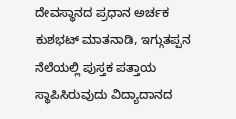ದೇವಸ್ಥಾನದ ಪ್ರಧಾನ ಅರ್ಚಕ ಕುಶಭಟ್ ಮಾತನಾಡಿ, ಇಗ್ಗುತಪ್ಪನ ನೆಲೆಯಲ್ಲಿ ಪುಸ್ತಕ ಪತ್ತಾಯ ಸ್ಥಾಪಿಸಿರುವುದು ವಿದ್ಯಾದಾನದ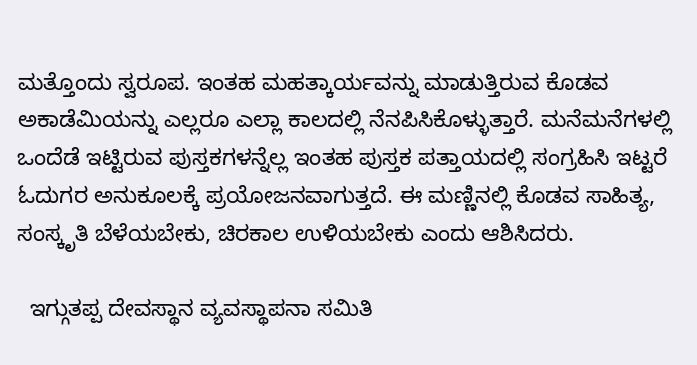ಮತ್ತೊಂದು ಸ್ವರೂಪ. ಇಂತಹ ಮಹತ್ಕಾರ್ಯವನ್ನು ಮಾಡುತ್ತಿರುವ ಕೊಡವ ಅಕಾಡೆಮಿಯನ್ನು ಎಲ್ಲರೂ ಎಲ್ಲಾ ಕಾಲದಲ್ಲಿ ನೆನಪಿಸಿಕೊಳ್ಳುತ್ತಾರೆ. ಮನೆಮನೆಗಳಲ್ಲಿ ಒಂದೆಡೆ ಇಟ್ಟಿರುವ ಪುಸ್ತಕಗಳನ್ನೆಲ್ಲ ಇಂತಹ ಪುಸ್ತಕ ಪತ್ತಾಯದಲ್ಲಿ ಸಂಗ್ರಹಿಸಿ ಇಟ್ಟರೆ ಓದುಗರ ಅನುಕೂಲಕ್ಕೆ ಪ್ರಯೋಜನವಾಗುತ್ತದೆ. ಈ ಮಣ್ಣಿನಲ್ಲಿ ಕೊಡವ ಸಾಹಿತ್ಯ, ಸಂಸ್ಕೃತಿ ಬೆಳೆಯಬೇಕು, ಚಿರಕಾಲ ಉಳಿಯಬೇಕು ಎಂದು ಆಶಿಸಿದರು.

  ಇಗ್ಗುತಪ್ಪ ದೇವಸ್ಥಾನ ವ್ಯವಸ್ಥಾಪನಾ ಸಮಿತಿ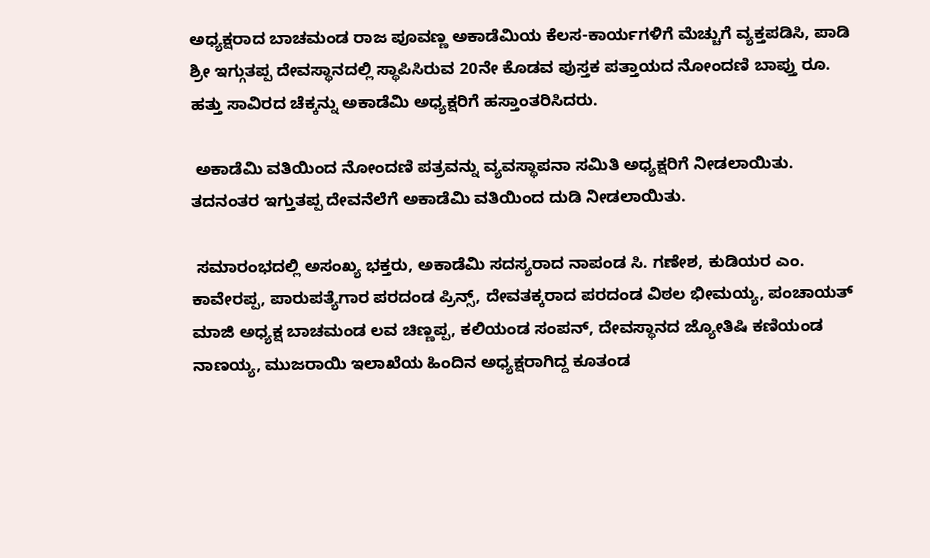ಅಧ್ಯಕ್ಷರಾದ ಬಾಚಮಂಡ ರಾಜ ಪೂವಣ್ಣ ಅಕಾಡೆಮಿಯ ಕೆಲಸ-ಕಾರ್ಯಗಳಿಗೆ ಮೆಚ್ಚುಗೆ ವ್ಯಕ್ತಪಡಿಸಿ, ಪಾಡಿ ಶ್ರೀ ಇಗ್ಗುತಪ್ಪ ದೇವಸ್ಥಾನದಲ್ಲಿ ಸ್ಥಾಪಿಸಿರುವ 20ನೇ ಕೊಡವ ಪುಸ್ತಕ ಪತ್ತಾಯದ ನೋಂದಣಿ ಬಾಪ್ತು ರೂ. ಹತ್ತು ಸಾವಿರದ ಚೆಕ್ಕನ್ನು ಅಕಾಡೆಮಿ ಅಧ್ಯಕ್ಷರಿಗೆ ಹಸ್ತಾಂತರಿಸಿದರು.

 ಅಕಾಡೆಮಿ ವತಿಯಿಂದ ನೋಂದಣಿ ಪತ್ರವನ್ನು ವ್ಯವಸ್ಥಾಪನಾ ಸಮಿತಿ ಅಧ್ಯಕ್ಷರಿಗೆ ನೀಡಲಾಯಿತು. ತದನಂತರ ಇಗ್ತುತಪ್ಪ ದೇವನೆಲೆಗೆ ಅಕಾಡೆಮಿ ವತಿಯಿಂದ ದುಡಿ ನೀಡಲಾಯಿತು.

 ಸಮಾರಂಭದಲ್ಲಿ ಅಸಂಖ್ಯ ಭಕ್ತರು, ಅಕಾಡೆಮಿ ಸದಸ್ಯರಾದ ನಾಪಂಡ ಸಿ. ಗಣೇಶ, ಕುಡಿಯರ ಎಂ. ಕಾವೇರಪ್ಪ, ಪಾರುಪತ್ಯೆಗಾರ ಪರದಂಡ ಪ್ರಿನ್ಸ್, ದೇವತಕ್ಕರಾದ ಪರದಂಡ ವಿಠಲ ಭೀಮಯ್ಯ, ಪಂಚಾಯತ್ ಮಾಜಿ ಅಧ್ಯಕ್ಷ ಬಾಚಮಂಡ ಲವ ಚಿಣ್ಣಪ್ಪ, ಕಲಿಯಂಡ ಸಂಪನ್, ದೇವಸ್ಥಾನದ ಜ್ಯೋತಿಷಿ ಕಣಿಯಂಡ ನಾಣಯ್ಯ, ಮುಜರಾಯಿ ಇಲಾಖೆಯ ಹಿಂದಿನ ಅಧ್ಯಕ್ಷರಾಗಿದ್ದ ಕೂತಂಡ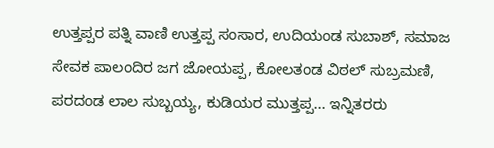ಉತ್ತಪ್ಪರ ಪತ್ನಿ ವಾಣಿ ಉತ್ತಪ್ಪ ಸಂಸಾರ, ಉದಿಯಂಡ ಸುಬಾಶ್, ಸಮಾಜ ಸೇವಕ ಪಾಲಂದಿರ ಜಗ ಜೋಯಪ್ಪ, ಕೋಲತಂಡ ವಿಠಲ್ ಸುಬ್ರಮಣಿ, ಪರದಂಡ ಲಾಲ ಸುಬ್ಬಯ್ಯ, ಕುಡಿಯರ ಮುತ್ತಪ್ಪ... ಇನ್ನಿತರರು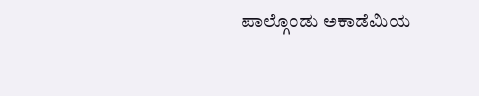ಪಾಲ್ಗೊಂಡು ಅಕಾಡೆಮಿಯ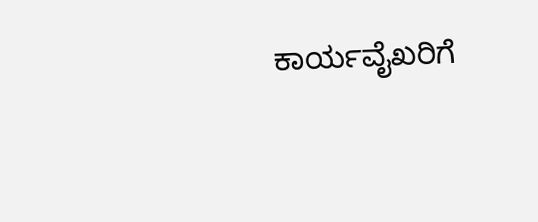ಕಾರ್ಯವೈಖರಿಗೆ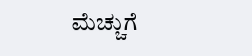ಮೆಚ್ಚುಗೆ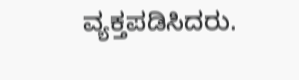ವ್ಯಕ್ತಪಡಿಸಿದರು.